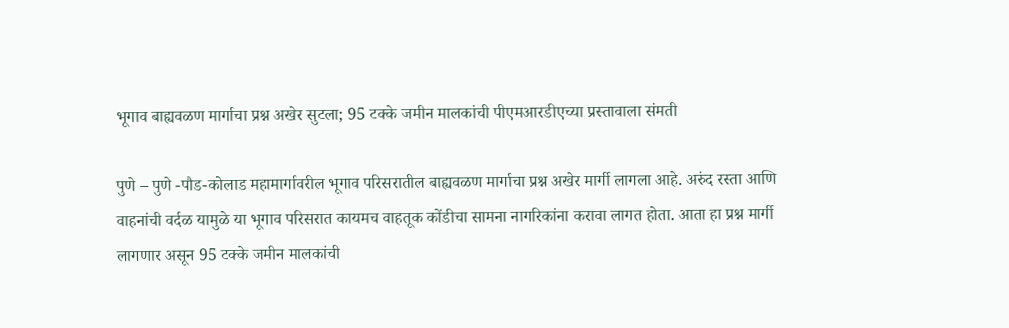भूगाव बाह्यवळण मार्गाचा प्रश्न अखेर सुटला; 95 टक्के जमीन मालकांची पीएमआरडीएच्या प्रस्तावाला संमती

पुणे – पुणे -पौड-कोलाड महामार्गावरील भूगाव परिसरातील बाह्यवळण मार्गाचा प्रश्न अखेर मार्गी लागला आहे. अरुंद रस्ता आणि वाहनांची वर्दळ यामुळे या भूगाव परिसरात कायमच वाहतूक कोंडीचा सामना नागरिकांना करावा लागत होता. आता हा प्रश्न मार्गी लागणार असून 95 टक्के जमीन मालकांची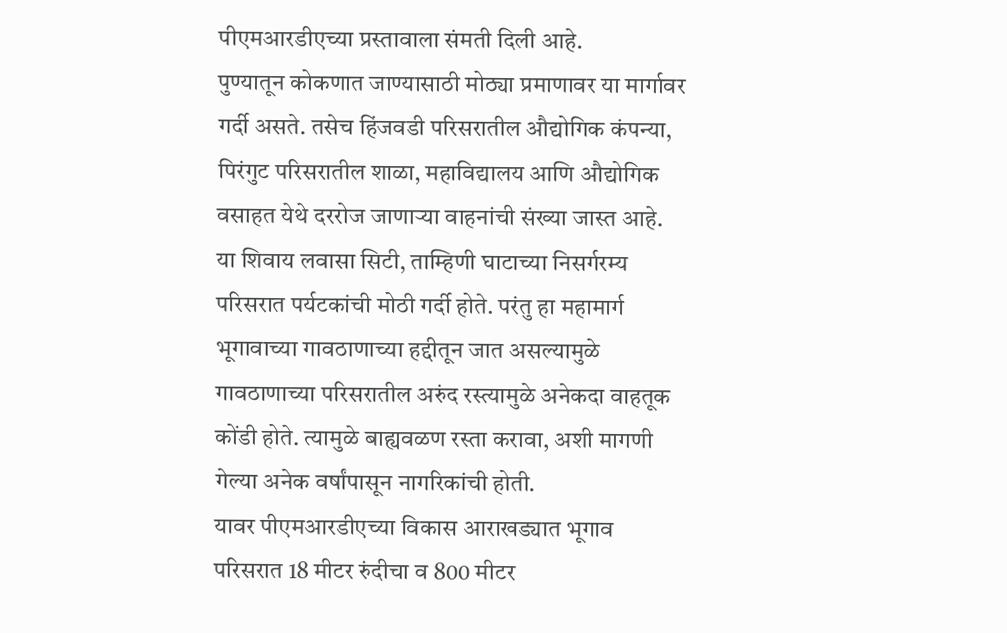पीएमआरडीएच्या प्रस्तावाला संमती दिली आहे.
पुण्यातून कोकणात जाण्यासाठी मोठ्या प्रमाणावर या मार्गावर गर्दी असते. तसेच हिंजवडी परिसरातील औद्योगिक कंपन्या, पिरंगुट परिसरातील शाळा, महाविद्यालय आणि औद्योगिक वसाहत येथे दररोज जाणाऱ्या वाहनांची संख्या जास्त आहे. या शिवाय लवासा सिटी, ताम्हिणी घाटाच्या निसर्गरम्य परिसरात पर्यटकांची मोठी गर्दी होते. परंतु हा महामार्ग भूगावाच्या गावठाणाच्या हद्दीतून जात असल्यामुळे गावठाणाच्या परिसरातील अरुंद रस्त्यामुळे अनेकदा वाहतूक कोंडी होते. त्यामुळे बाह्यवळण रस्ता करावा, अशी मागणी गेल्या अनेक वर्षांपासून नागरिकांची होती.
यावर पीएमआरडीएच्या विकास आराखड्यात भूगाव परिसरात 18 मीटर रुंदीचा व 800 मीटर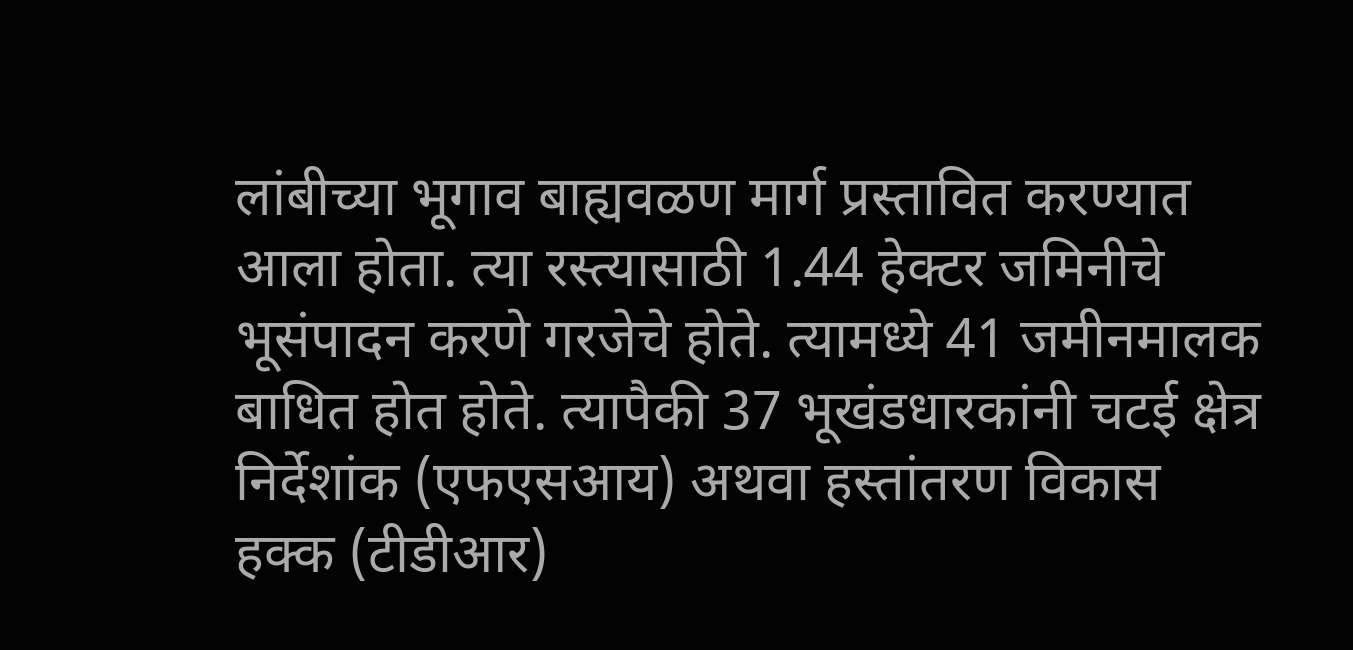लांबीच्या भूगाव बाह्यवळण मार्ग प्रस्तावित करण्यात आला होता. त्या रस्त्यासाठी 1.44 हेक्टर जमिनीचे भूसंपादन करणे गरजेचे होते. त्यामध्ये 41 जमीनमालक बाधित होत होते. त्यापैकी 37 भूखंडधारकांनी चटई क्षेत्र निर्देशांक (एफएसआय) अथवा हस्तांतरण विकास हक्क (टीडीआर)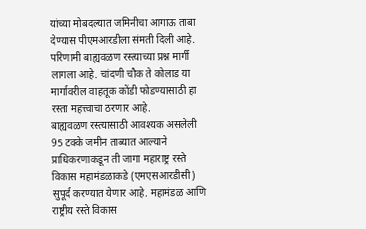यांच्या मोबदल्यात जमिनीचा आगाऊ ताबा देण्यास पीएमआरडीला संमती दिली आहे. परिणामी बाह्यवळण रस्त्याच्या प्रश्न मार्गी लागला आहे. चांदणी चौक ते कोलाड या मार्गावरील वाहतूक कोंडी फोडण्यासाठी हा रस्ता महत्त्वाचा ठरणार आहे.
बाह्यवळण रस्त्यासाठी आवश्यक असलेली 95 टक्के जमीन ताब्यात आल्याने प्राधिकरणाकडून ती जागा महाराष्ट्र रस्ते विकास महामंडळाकडे (एमएसआरडीसी) सुपूर्द करण्यात येणार आहे. महामंडळ आणि राष्ट्रीय रस्ते विकास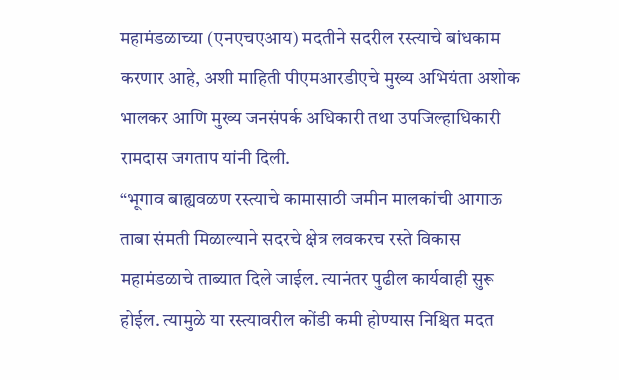महामंडळाच्या (एनएचएआय) मदतीने सदरील रस्त्याचे बांधकाम करणार आहे, अशी माहिती पीएमआरडीएचे मुख्य अभियंता अशोक भालकर आणि मुख्य जनसंपर्क अधिकारी तथा उपजिल्हाधिकारी रामदास जगताप यांनी दिली.
“भूगाव बाह्यवळण रस्त्याचे कामासाठी जमीन मालकांची आगाऊ ताबा संमती मिळाल्याने सदरचे क्षेत्र लवकरच रस्ते विकास महामंडळाचे ताब्यात दिले जाईल. त्यानंतर पुढील कार्यवाही सुरू होईल. त्यामुळे या रस्त्यावरील कोंडी कमी होण्यास निश्चित मदत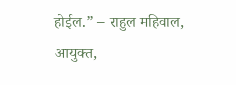होईल.” – राहुल महिवाल, आयुक्त,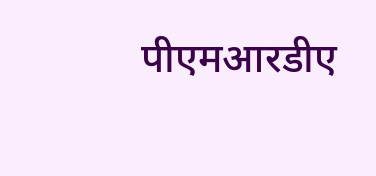पीएमआरडीए